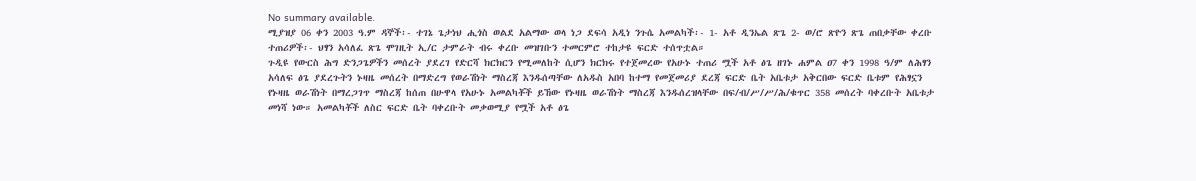No summary available.
ሚያዝያ 06 ቀን 2003 ዓ.ም ዳኞች፡- ተገኔ ጌታነህ ሒጎስ ወልደ አልማው ወላ ነጋ ደፍሳ አዲነ ንጉሴ አመልካች፡- 1- አቶ ዲንኤል ጽጌ 2- ወ/ሮ ጽዮን ጽጌ ጠበቃቸው ቀረቡ ተጠሪዎች፡- ህፃን አሳለፈ ጽጌ ሞገዚት ኢ/ር ታምራት ብሩ ቀረቡ መዝገቡን ተመርምሮ ተከታዩ ፍርድ ተሰጥቷል።
ጉዲዩ የውርስ ሕግ ድንጋጌዎችን መሰረት ያደረገ የድርሻ ክርክርን የሚመለከት ሲሆን ክርክሩ የተጀመረው የአሁኑ ተጠሪ ሟች አቶ ፅጌ ዘገኑ ሐምል ዐ7 ቀን 1998 ዓ/ም ለሕፃን አሳለፍ ፅጌ ያደረጉትን ኑዛዜ መሰረት በማድረግ የወራሽነት ማስረጃ እንዱሰጣቸው ለአዱስ አበባ ከተማ የመጀመሪያ ደረጃ ፍርድ ቤት አቤቱታ አቅርበው ፍርድ ቤቱም የሕፃኗን የኑዛዜ ወራሽነት በማረጋገጥ ማስረጃ ከሰጠ በሁዋላ የአሁኑ አመልካቾች ይኸው የኑዛዜ ወራሽነት ማስረጃ እንዱሰረዝላቸው በፍ/ብ/ሥ/ሥ/ሕ/ቁጥር 358 መሰረት ባቀረቡት አቤቱታ መነሻ ነው። አመልካቾች ለስር ፍርድ ቤት ባቀረቡት መቃወሚያ የሟች አቶ ፅጌ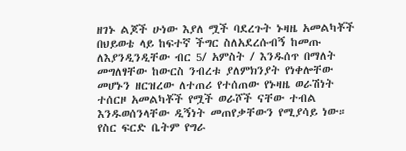ዘገኑ ልጆች ሁነው እያለ ሟች ባደረጉት ኑዛዜ አመልካቾች በህይወቴ ላይ ከፍተኛ ችግር ስለአደረሱብኝ ከመጡ ለእያንዲንዲቸው ብር 5/ አምስት / እንዱሰጥ በማለት መግለፃቸው ከውርስ ንብረቱ ያለምክንያት የነቀሎቸው መሆኑን ዘርዝረው ለተጠሪ የተሰጠው የኑዛዜ ወራሽነት ተሰርዞ አመልካቾች የሟች ወራሾች ናቸው ተብል እንዱወሰንላቸው ዲኝነት መጠየቃቸውን የሚያሳይ ነው። የስር ፍርድ ቤትም የግራ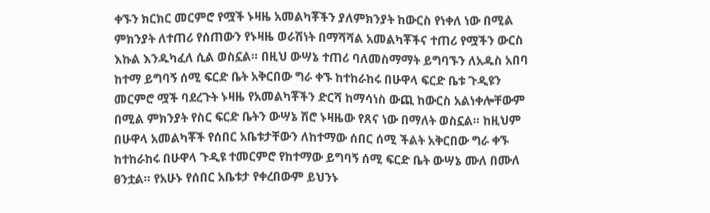ቀኙን ክርክር መርምሮ የሟች ኑዛዜ አመልካቾችን ያለምክንያት ከውርስ የነቀለ ነው በሚል ምክንያት ለተጠሪ የሰጠውን የኑዛዜ ወራሽነት በማሻሻል አመልካቾችና ተጠሪ የሟችን ውርስ እኩል እንዱካፈለ ሲል ወስኗል። በዚህ ውሣኔ ተጠሪ ባለመስማማት ይግባኙን ለአዱስ አበባ ከተማ ይግባኝ ሰሚ ፍርድ ቤት አቅርበው ግራ ቀኙ ከተከራከሩ በሁዋላ ፍርድ ቤቱ ጉዲዩን መርምሮ ሟች ባደረጉት ኑዛዜ የአመልካቾችን ድርሻ ከማሳነስ ውጪ ከውርስ አልነቀሎቸውም በሚል ምክንያት የስር ፍርድ ቤትን ውሣኔ ሽሮ ኑዛዜው የጸና ነው በማለት ወስኗል። ከዚህም በሁዋላ አመልካቾች የሰበር አቤቱታቸውን ለከተማው ሰበር ሰሚ ችልት አቅርበው ግራ ቀኙ ከተከራከሩ በሁዋላ ጉዲዩ ተመርምሮ የከተማው ይግባኝ ሰሚ ፍርድ ቤት ውሣኔ ሙለ በሙለ ፀንቷል። የአሁኑ የሰበር አቤቱታ የቀረበውም ይህንኑ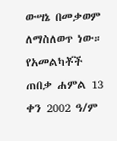ውሣኔ በመቃወም ለማስለወጥ ነው።
የአመልካቾች ጠበቃ ሐምል 13 ቀን 2002 ዓ/ም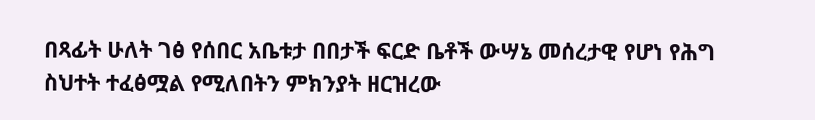በጻፊት ሁለት ገፅ የሰበር አቤቱታ በበታች ፍርድ ቤቶች ውሣኔ መሰረታዊ የሆነ የሕግ ስህተት ተፈፅሟል የሚለበትን ምክንያት ዘርዝረው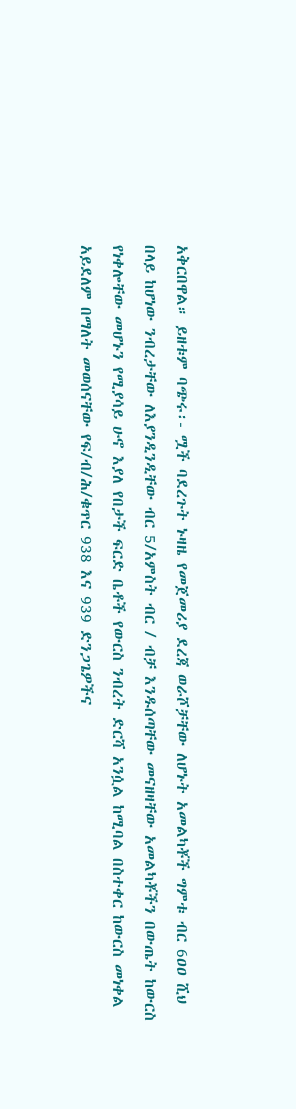አቅርበዋል። ይዘቱም ባጭሩ፡- ሟች ባደረጉት ኑዛዜ የመጀመሪያ ደረጃ ወራሾቻቸው ለሆኑት አመልካቾች ግምቱ ብር 6ዐዐ ሺህ በላይ ከሆነው ንብረታቸው ለእያንዲንዲቸው ብር 5/አምስት ብር / ብቻ እንዱሰጣቸው መናዘዛቸው አመልካቾችን በውጤት ከውርስ የነቀሎቸው መሆኑን የሚያሳይ ሁኖ እያለ የበታች ፍርድ ቤቶች የውርስ ንብረት ድርሻ አንሷል ከሚባል በስተቀር ከውርስ መነቀል አይደለም በማለት መወሰናቸው የፍ/ብ/ሕ/ቁጥር 938 እና 939 ድንጋጌዎችና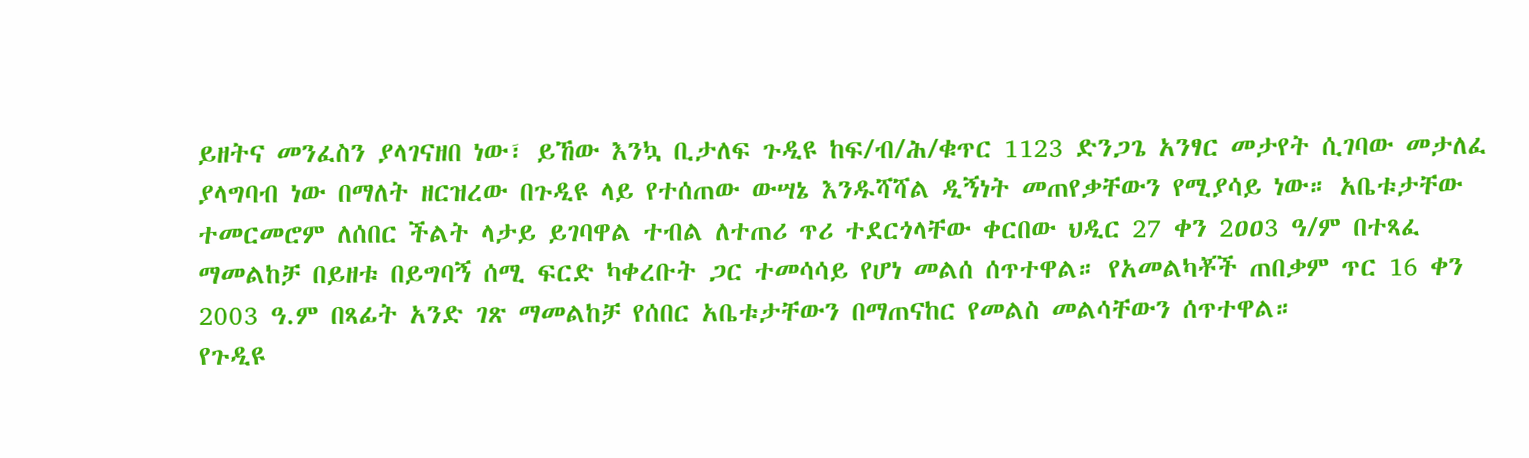ይዘትና መንፈስን ያላገናዘበ ነው፣ ይኸው እንኳ ቢታለፍ ጉዲዩ ከፍ/ብ/ሕ/ቁጥር 1123 ድንጋጌ አንፃር መታየት ሲገባው መታለፈ ያላግባብ ነው በማለት ዘርዝረው በጉዲዩ ላይ የተሰጠው ውሣኔ እንዱሻሻል ዲኝነት መጠየቃቸውን የሚያሳይ ነው። አቤቱታቸው ተመርመሮም ለሰበር ችልት ላታይ ይገባዋል ተብል ለተጠሪ ጥሪ ተደርጎላቸው ቀርበው ህዲር 27 ቀን 2ዐዐ3 ዓ/ም በተጻፈ ማመልከቻ በይዘቱ በይግባኝ ሰሚ ፍርድ ካቀረቡት ጋር ተመሳሳይ የሆነ መልሰ ሰጥተዋል። የአመልካቾች ጠበቃም ጥር 16 ቀን 2003 ዓ.ም በጻፊት አንድ ገጽ ማመልከቻ የሰበር አቤቱታቸውን በማጠናከር የመልስ መልሳቸውን ሰጥተዋል።
የጉዲዩ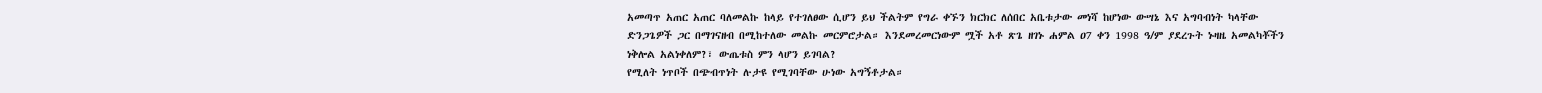አመጣጥ አጠር አጠር ባለመልኩ ከላይ የተገለፀው ሲሆን ይህ ችልትም የግራ ቀኙን ክርክር ለሰበር አቤቱታው መነሻ ከሆነው ውሣኔ እና አግባብነት ካላቸው ድንጋጌዎች ጋር በማገናዘብ በሚከተለው መልኩ መርምሮታል። እንደመረመርነውም ሟች አቶ ጽጌ ዘገኑ ሐምል ዐ7 ቀን 1998 ዓ/ም ያደረጉት ኑዛዜ አመልካቾችን ነቅሎል አልነቀለም?፣ ውጤቱስ ምን ላሆን ይገባል?
የሚለት ነጥቦች በጭብጥነት ሉታዩ የሚገባቸው ሁነው አግኝቶታል።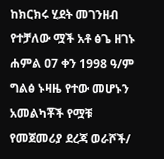ከክርክሩ ሂደት መገንዘብ የተቻለው ሟች አቶ ፅጌ ዘገኑ ሐምል ዐ7 ቀን 1998 ዓ/ም ግልፅ ኑዛዜ የተው መሆኑን አመልካቾች የሟቹ የመጀመሪያ ደረጃ ወራሾች/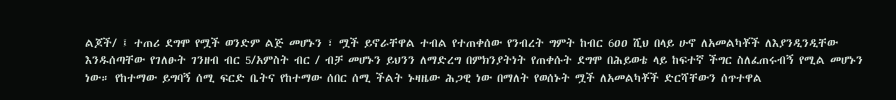ልጆች/ ፤ ተጠሪ ደግሞ የሟች ወንድም ልጅ መሆኑን ፣ ሟች ይኖራቸዋል ተብል የተጠቀሰው የንብረት ግምት ከብር 6ዐዐ ሺህ በላይ ሁኖ ለአመልካቾች ለእያንዲንዲቸው እንዱሰጣቸው የገለፁት ገንዘብ ብር 5/አምስት ብር / ብቻ መሆኑን ይህንን ለማድረግ በምክንያትነት የጠቀሱት ደግሞ በሕይወቴ ላይ ከፍተኛ ችግር ስለፈጠሩብኝ የሚል መሆኑን ነው። የከተማው ይግባኝ ሰሚ ፍርድ ቤትና የከተማው ሰበር ሰሚ ችልት ኑዛዜው ሕጋዊ ነው በማለት የወሰኑት ሟች ለአመልካቾች ድርሻቸውን ሰጥተዋል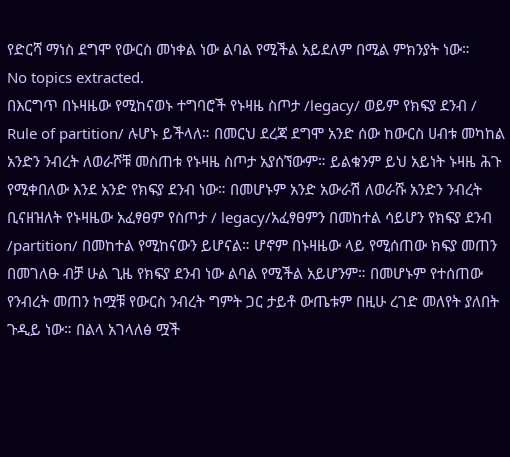የድርሻ ማነስ ደግሞ የውርስ መነቀል ነው ልባል የሚችል አይደለም በሚል ምክንያት ነው።
No topics extracted.
በእርግጥ በኑዛዜው የሚከናወኑ ተግባሮች የኑዛዜ ስጦታ /legacy/ ወይም የክፍያ ደንብ / Rule of partition/ ሉሆኑ ይችላለ። በመርህ ደረጃ ደግሞ አንድ ሰው ከውርስ ሀብቱ መካከል አንድን ንብረት ለወራሾቹ መስጠቱ የኑዛዜ ስጦታ አያሰኘውም። ይልቁንም ይህ አይነት ኑዛዜ ሕጉ የሚቀበለው እንደ አንድ የክፍያ ደንብ ነው። በመሆኑም አንድ አውራሽ ለወራሹ አንድን ንብረት ቢናዘዝለት የኑዛዜው አፈፃፀም የስጦታ / legacy/አፈፃፀምን በመከተል ሳይሆን የክፍያ ደንብ /partition/ በመከተል የሚከናውን ይሆናል። ሆኖም በኑዛዜው ላይ የሚሰጠው ክፍያ መጠን በመገለፁ ብቻ ሁል ጊዜ የክፍያ ደንብ ነው ልባል የሚችል አይሆንም። በመሆኑም የተሰጠው የንብረት መጠን ከሟቹ የውርስ ንብረት ግምት ጋር ታይቶ ውጤቱም በዚሁ ረገድ መለየት ያለበት ጉዲይ ነው። በልላ አገላለፅ ሟች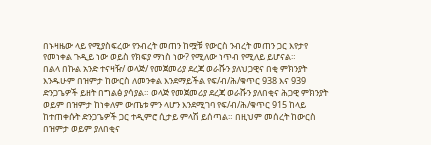በኑዛዜው ላይ የሚያስፍረው የንብረት መጠን ከሟቹ የውርስ ንብረት መጠን ጋር እየታየ የመነቀል ጉዲይ ነው ወይስ የክፍያ ማነስ ነው? የሚለው ነጥብ የሚለይ ይሆናል።
በልላ በኩል አንድ ተናዛዥ/ ወላጅ/ የመጀመሪያ ደረጃ ወራሹን ያለህጋዊና በቂ ምክንያት እንዱሁም በዝምታ ከውርስ ለመንቀል እንደማይችል የፍ/ብ/ሕ/ቁጥር 938 እና 939 ድንጋጌዎች ይዘት በግልፅ ያሳያል። ወላጅ የመጀመሪያ ደረጃ ወራሹን ያለበቂና ሕጋዊ ምክንያት ወይም በዝምታ ከነቀለም ውጤቱ ምን ላሆን እንደሚገባ የፍ/ብ/ሕ/ቁጥር 915 ከላይ ከተጠቀሱት ድንጋጌዎች ጋር ተዲምሮ ሲታይ ምላሽ ይሰጣል። በዚህም መሰረት ከውርስ በዝምታ ወይም ያለበቂና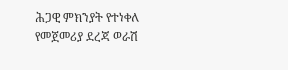ሕጋዊ ምክንያት የተነቀለ የመጀመሪያ ደረጃ ወራሽ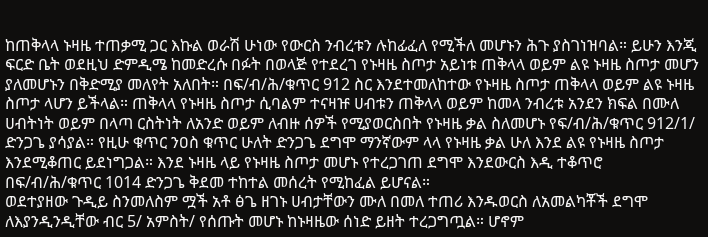ከጠቅላላ ኑዛዜ ተጠቃሚ ጋር እኩል ወራሽ ሁነው የውርስ ንብረቱን ሉከፊፈለ የሚችለ መሆኑን ሕጉ ያስገነዝባል። ይሁን እንጂ ፍርድ ቤት ወደዚህ ድምዲሜ ከመድረሱ በፉት በወላጅ የተደረገ የኑዛዜ ስጦታ አይነቱ ጠቅላላ ወይም ልዩ ኑዛዜ ስጦታ መሆን ያለመሆኑን በቅድሚያ መለየት አለበት። በፍ/ብ/ሕ/ቁጥር 912 ስር እንደተመለከተው የኑዛዜ ስጦታ ጠቅላላ ወይም ልዩ ኑዛዜ ስጦታ ላሆን ይችላል። ጠቅላላ የኑዛዜ ስጦታ ሲባልም ተናዛዡ ሀብቱን ጠቅላላ ወይም ከመላ ንብረቱ አንደን ክፍል በሙለ ሀብትነት ወይም በላጣ ርስትነት ለአንድ ወይም ለብዙ ሰዎች የሚያወርስበት የኑዛዜ ቃል ስለመሆኑ የፍ/ብ/ሕ/ቁጥር 912/1/ ድንጋጌ ያሳያል። የዚሁ ቁጥር ንዐስ ቁጥር ሁለት ድንጋጌ ደግሞ ማንኛውም ላላ የኑዛዜ ቃል ሁለ እንደ ልዩ የኑዛዜ ስጦታ እንደሚቆጠር ይደነግጋል። እንደ ኑዛዜ ላይ የኑዛዜ ስጦታ መሆኑ የተረጋገጠ ደግሞ እንደውርስ እዲ ተቆጥሮ በፍ/ብ/ሕ/ቁጥር 1014 ድንጋጌ ቅደመ ተከተል መሰረት የሚከፈል ይሆናል።
ወደተያዘው ጉዲይ ስንመለስም ሟች አቶ ፅጌ ዘገኑ ሀብታቸውን ሙለ በመለ ተጠሪ እንዱወርስ ለአመልካቾች ደግሞ ለእያንዲንዲቸው ብር 5/ አምስት/ የሰጡት መሆኑ ከኑዛዜው ሰነድ ይዘት ተረጋግጧል። ሆኖም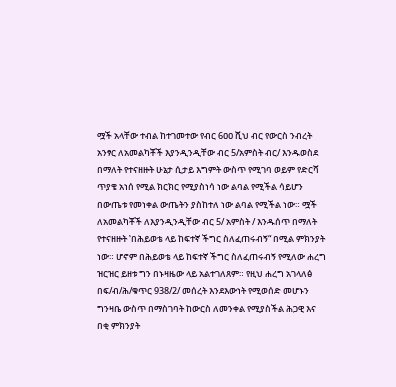ሟች አላቸው ተብል ከተገመተው የብር 6ዐዐ ሺህ ብር የውርስ ንብረት አንፃር ለአመልካቾች እያንዲንዲቸው ብር 5/አምስት ብር/ እንዱወስደ በማለት የተናዘዙት ሁኔታ ሲታይ እግምት ውስጥ የሚገባ ወይም የድርሻ ጥያቄ አነሰ የሚል ክርክር የሚያስነሳ ነው ልባል የሚችል ሳይሆን በውጤቱ የመነቀል ውጤትን ያስከተለ ነው ልባል የሚችል ነው። ሟች ለአመልካቾች ለእያንዲንዲቸው ብር 5/ አምስት / እንዱሰጥ በማለት የተናዘዙት ‛በሕይወቴ ላይ ከፍተኛ ችግር ስለፈጠሩብኝ“ በሚል ምክንያት ነው። ሆኖም በሕይወቴ ላይ ከፍተኛ ችግር ስለፈጠሩብኝ የሚለው ሐረግ ዝርዝር ይዘቱ ግን በኑዛዜው ላይ አልተገለጸም። የዚህ ሐረግ አገላለፅ በፍ/ብ/ሕ/ቁጥር 938/2/ መሰረት እንደእውነት የሚወሰድ መሆኑን ግንዛቤ ውስጥ በማስገባት ከውርስ ለመንቀል የሚያስችል ሕጋዊ እና በቂ ምክንያት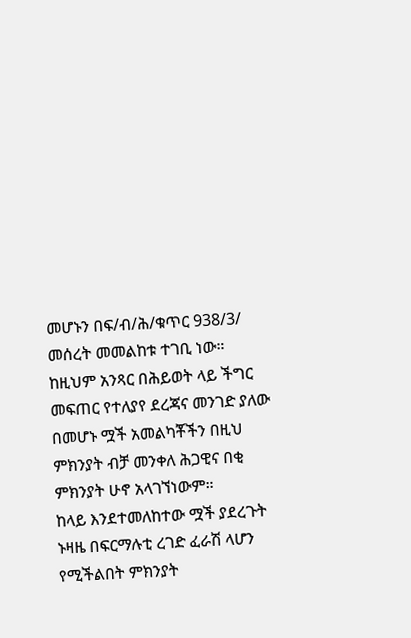መሆኑን በፍ/ብ/ሕ/ቁጥር 938/3/ መሰረት መመልከቱ ተገቢ ነው። ከዚህም አንጻር በሕይወት ላይ ችግር መፍጠር የተለያየ ደረጃና መንገድ ያለው በመሆኑ ሟች አመልካቾችን በዚህ ምክንያት ብቻ መንቀለ ሕጋዊና በቂ ምክንያት ሁኖ አላገኘነውም።
ከላይ እንደተመለከተው ሟች ያደረጉት ኑዛዜ በፍርማሉቲ ረገድ ፈራሽ ላሆን የሚችልበት ምክንያት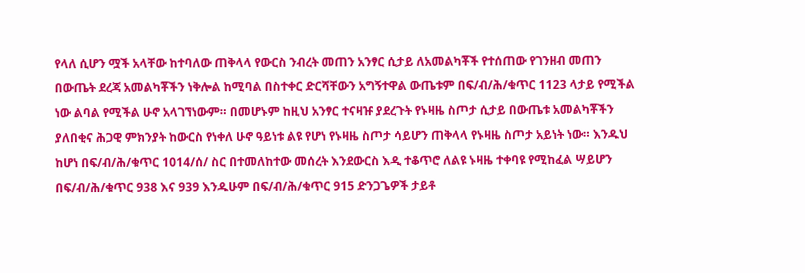የላለ ሲሆን ሟች አላቸው ከተባለው ጠቅላላ የውርስ ንብረት መጠን አንፃር ሲታይ ለአመልካቾች የተሰጠው የገንዘብ መጠን በውጤት ደረጃ አመልካቾችን ነቅሎል ከሚባል በስተቀር ድርሻቸውን አግኝተዋል ውጤቱም በፍ/ብ/ሕ/ቁጥር 1123 ላታይ የሚችል ነው ልባል የሚችል ሁኖ አላገኘነውም። በመሆኑም ከዚህ አንፃር ተናዛዡ ያደረጉት የኑዛዜ ስጦታ ሲታይ በውጤቱ አመልካቾችን ያለበቂና ሕጋዊ ምክንያት ከውርስ የነቀለ ሁኖ ዓይነቱ ልዩ የሆነ የኑዛዜ ስጦታ ሳይሆን ጠቅላላ የኑዛዜ ስጦታ አይነት ነው። እንዱህ ከሆነ በፍ/ብ/ሕ/ቁጥር 1014/ሰ/ ስር በተመለከተው መሰረት እንደውርስ እዲ ተቆጥሮ ለልዩ ኑዛዜ ተቀባዩ የሚከፈል ሣይሆን በፍ/ብ/ሕ/ቁጥር 938 እና 939 እንዱሁም በፍ/ብ/ሕ/ቁጥር 915 ድንጋጌዎች ታይቶ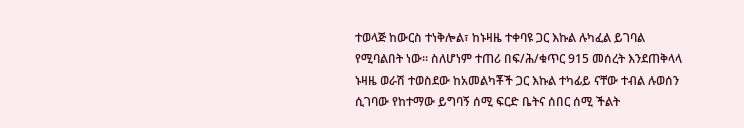ተወላጅ ከውርስ ተነቅሎል፣ ከኑዛዜ ተቀባዩ ጋር እኩል ሉካፈል ይገባል የሚባልበት ነው። ስለሆነም ተጠሪ በፍ/ሕ/ቁጥር 915 መሰረት እንደጠቅላላ ኑዛዜ ወራሽ ተወስደው ከአመልካቾች ጋር እኩል ተካፊይ ናቸው ተብል ሉወሰን ሲገባው የከተማው ይግባኝ ሰሚ ፍርድ ቤትና ሰበር ሰሚ ችልት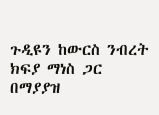ጉዲዩን ከውርስ ንብረት ክፍያ ማነስ ጋር በማያያዝ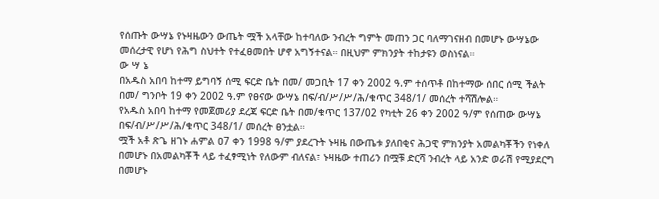የሰጡት ውሣኔ የኑዛዜውን ውጤት ሟች አላቸው ከተባለው ንብረት ግምት መጠን ጋር ባለማገናዘብ በመሆኑ ውሣኔው መሰረታዊ የሆነ የሕግ ስህተት የተፈፀመበት ሆኖ አግኝተናል። በዚህም ምክንያት ተከታዩን ወስነናል።
ው ሣ ኔ
በአዱስ አበባ ከተማ ይግባኝ ሰሚ ፍርድ ቤት በመ/ መጋቢት 17 ቀን 2002 ዓ.ም ተሰጥቶ በከተማው ሰበር ሰሚ ችልት በመ/ ግንቦት 19 ቀን 2002 ዓ.ም የፀናው ውሣኔ በፍ/ብ/ሥ/ሥ/ሕ/ቁጥር 348/1/ መሰረት ተሻሽሎል።
የአዱስ አበባ ከተማ የመጀመሪያ ደረጃ ፍርድ ቤት በመ/ቁጥር 137/02 የካቲት 26 ቀን 2002 ዓ/ም የሰጠው ውሣኔ በፍ/ብ/ሥ/ሥ/ሕ/ቁጥር 348/1/ መሰረት ፀንቷል።
ሟች አቶ ጽጌ ዘገኑ ሐምል ዐ7 ቀን 1998 ዓ/ም ያደረጉት ኑዛዜ በውጤቱ ያለበቂና ሕጋዊ ምክንያት አመልካቾችን የነቀለ በመሆኑ በአመልካቾች ላይ ተፈፃሚነት የለውም ብለናል፣ ኑዛዜው ተጠሪን በሟቹ ድርሻ ንብረት ላይ አንድ ወራሽ የሚያደርግ በመሆኑ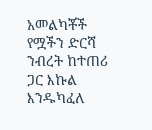አመልካቾች የሟችን ድርሻ ንብረት ከተጠሪ ጋር እኩል እንዱካፈለ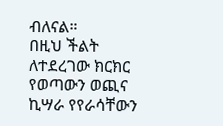ብለናል።
በዚህ ችልት ለተደረገው ክርክር የወጣውን ወጪና ኪሣራ የየራሳቸውን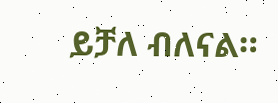ይቻለ ብለናል።